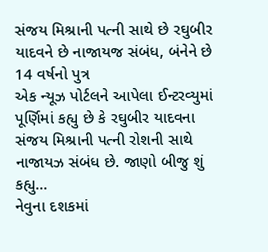સંજય મિશ્રાની પત્ની સાથે છે રઘુબીર યાદવને છે નાજાયજ સંબંધ, બંનેને છે 14 વર્ષનો પુત્ર
એક ન્યૂઝ પોર્ટલને આપેલા ઈન્ટરવ્યુમાં પૂર્ણિમાં કહ્યુ છે કે રઘુબીર યાદવના સંજય મિશ્રાની પત્ની રોશની સાથે નાજાયઝ સંબંધ છે. જાણો બીજુ શું કહ્યુ...
નેવુના દશકમાં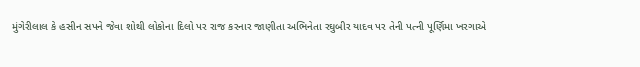મુંગેરીલાલ કે હસીન સપને જેવા શોથી લોકોના દિલો પર રાજ કરનાર જાણીતા અભિનેતા રઘુબીર યાદવ પર તેની પત્ની પૂર્ણિમા ખરગાએ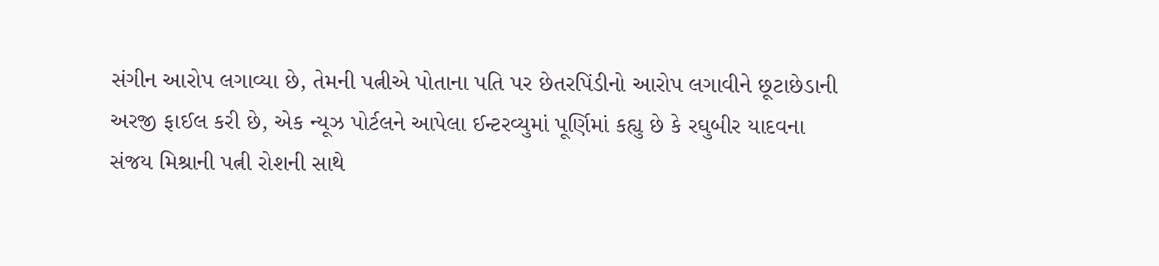સંગીન આરોપ લગાવ્યા છે, તેમની પત્નીએ પોતાના પતિ પર છેતરપિંડીનો આરોપ લગાવીને છૂટાછેડાની અરજી ફાઈલ કરી છે, એક ન્યૂઝ પોર્ટલને આપેલા ઈન્ટરવ્યુમાં પૂર્ણિમાં કહ્યુ છે કે રઘુબીર યાદવના સંજય મિશ્રાની પત્ની રોશની સાથે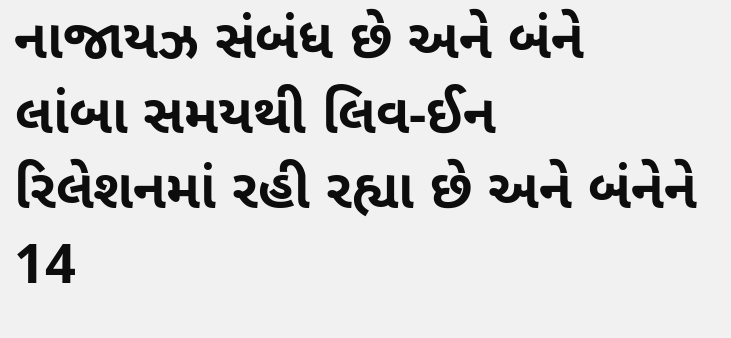નાજાયઝ સંબંધ છે અને બંને લાંબા સમયથી લિવ-ઈન રિલેશનમાં રહી રહ્યા છે અને બંનેને 14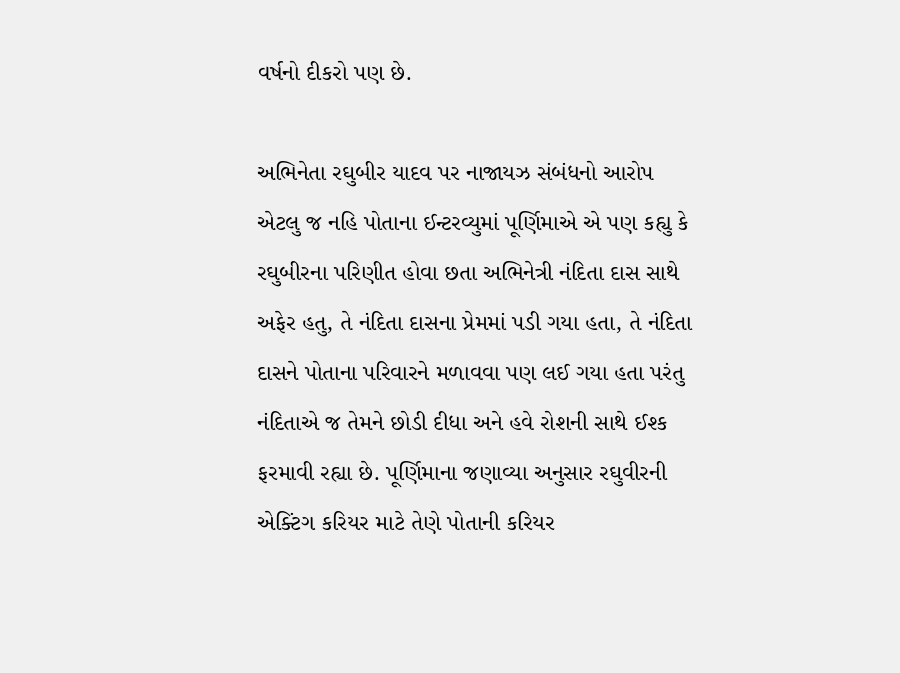વર્ષનો દીકરો પણ છે.

અભિનેતા રઘુબીર યાદવ પર નાજાયઝ સંબંધનો આરોપ
એટલુ જ નહિ પોતાના ઈન્ટરવ્યુમાં પૂર્ણિમાએ એ પણ કહ્યુ કે રઘુબીરના પરિણીત હોવા છતા અભિનેત્રી નંદિતા દાસ સાથે અફેર હતુ, તે નંદિતા દાસના પ્રેમમાં પડી ગયા હતા, તે નંદિતા દાસને પોતાના પરિવારને મળાવવા પણ લઈ ગયા હતા પરંતુ નંદિતાએ જ તેમને છોડી દીધા અને હવે રોશની સાથે ઈશ્ક ફરમાવી રહ્યા છે. પૂર્ણિમાના જણાવ્યા અનુસાર રઘુવીરની એક્ટિંગ કરિયર માટે તેણે પોતાની કરિયર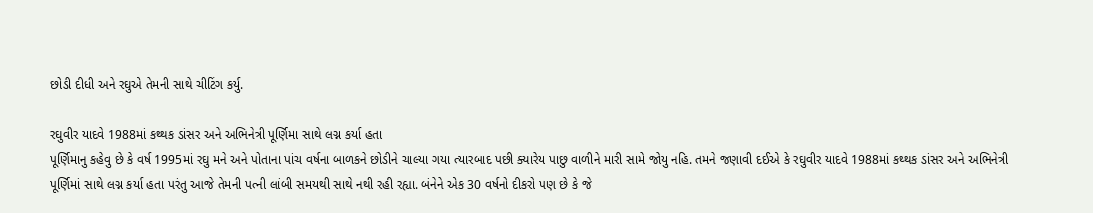છોડી દીધી અને રઘુએ તેમની સાથે ચીટિંગ કર્યુ.

રઘુવીર યાદવે 1988માં કથ્થક ડાંસર અને અભિનેત્રી પૂર્ણિમા સાથે લગ્ન કર્યા હતા
પૂર્ણિમાનુ કહેવુ છે કે વર્ષ 1995માં રઘુ મને અને પોતાના પાંચ વર્ષના બાળકને છોડીને ચાલ્યા ગયા ત્યારબાદ પછી ક્યારેય પાછુ વાળીને મારી સામે જોયુ નહિ. તમને જણાવી દઈએ કે રઘુવીર યાદવે 1988માં કથ્થક ડાંસર અને અભિનેત્રી પૂર્ણિમાં સાથે લગ્ન કર્યા હતા પરંતુ આજે તેમની પત્ની લાંબી સમયથી સાથે નથી રહી રહ્યા. બંનેને એક 30 વર્ષનો દીકરો પણ છે કે જે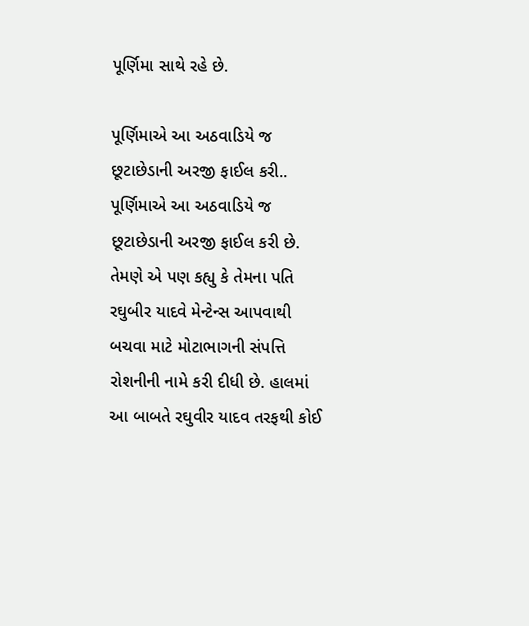પૂર્ણિમા સાથે રહે છે.

પૂર્ણિમાએ આ અઠવાડિયે જ છૂટાછેડાની અરજી ફાઈલ કરી..
પૂર્ણિમાએ આ અઠવાડિયે જ છૂટાછેડાની અરજી ફાઈલ કરી છે. તેમણે એ પણ કહ્યુ કે તેમના પતિ રઘુબીર યાદવે મેન્ટેન્સ આપવાથી બચવા માટે મોટાભાગની સંપત્તિ રોશનીની નામે કરી દીધી છે. હાલમાં આ બાબતે રઘુવીર યાદવ તરફથી કોઈ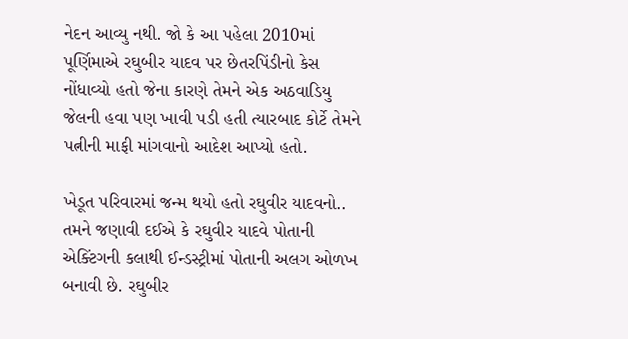નેદન આવ્યુ નથી. જો કે આ પહેલા 2010માં પૂર્ણિમાએ રઘુબીર યાદવ પર છેતરપિંડીનો કેસ નોંધાવ્યો હતો જેના કારણે તેમને એક અઠવાડિયુ જેલની હવા પણ ખાવી પડી હતી ત્યારબાદ કોર્ટે તેમને પત્નીની માફી માંગવાનો આદેશ આપ્યો હતો.

ખેડૂત પરિવારમાં જન્મ થયો હતો રઘુવીર યાદવનો..
તમને જણાવી દઈએ કે રઘુવીર યાદવે પોતાની એક્ટિંગની કલાથી ઈન્ડસ્ટ્રીમાં પોતાની અલગ ઓળખ બનાવી છે. રઘુબીર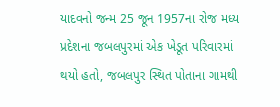યાદવનો જન્મ 25 જૂન 1957ના રોજ મધ્ય પ્રદેશના જબલપુરમાં એક ખેડૂત પરિવારમાં થયો હતો, જબલપુર સ્થિત પોતાના ગામથી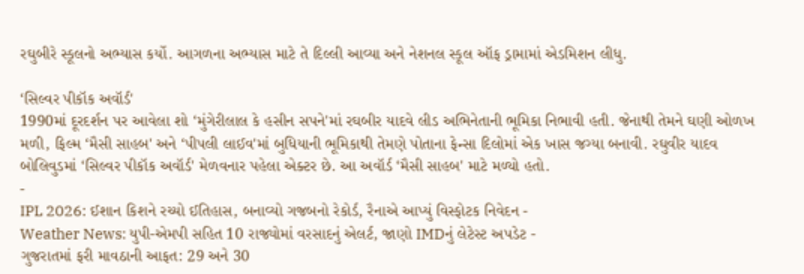રઘુબીરે સ્કૂલનો અભ્યાસ કર્યો. આગળના અભ્યાસ માટે તે દિલ્લી આવ્યા અને નેશનલ સ્કૂલ ઑફ ડ્રામામાં એડમિશન લીધુ.

‘સિલ્વર પીકૉક અવૉર્ડ'
1990માં દૂરદર્શન પર આવેલા શો ‘મુંગેરીલાલ કે હસીન સપને'માં રઘબીર યાદવે લીડ અભિનેતાની ભૂમિકા નિભાવી હતી. જેનાથી તેમને ઘણી ઓળખ મળી, ફિલ્મ ‘મૈસી સાહબ' અને ‘પીપલી લાઈવ'માં બુધિયાની ભૂમિકાથી તેમણે પોતાના ફેન્સા દિલોમાં એક ખાસ જગ્યા બનાવી. રઘુવીર યાદવ બોલિવુડમાં ‘સિલ્વર પીકૉક અવૉર્ડ' મેળવનાર પહેલા એક્ટર છે. આ અવૉર્ડ ‘મૈસી સાહબ' માટે મળ્યો હતો.
-
IPL 2026: ઈશાન કિશને રચ્યો ઈતિહાસ, બનાવ્યો ગજબનો રેકોર્ડ, રૈનાએ આપ્યું વિસ્ફોટક નિવેદન -
Weather News: યુપી-એમપી સહિત 10 રાજ્યોમાં વરસાદનું એલર્ટ, જાણો IMDનું લેટેસ્ટ અપડેટ -
ગુજરાતમાં ફરી માવઠાની આફત: 29 અને 30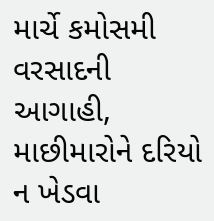માર્ચે કમોસમી વરસાદની આગાહી, માછીમારોને દરિયો ન ખેડવા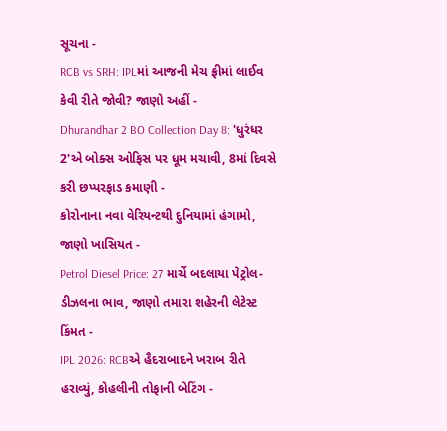સૂચના -
RCB vs SRH: IPLમાં આજની મેચ ફ્રીમાં લાઈવ કેવી રીતે જોવી? જાણો અહીં -
Dhurandhar 2 BO Collection Day 8: 'ધુરંધર 2'એ બોક્સ ઓફિસ પર ધૂમ મચાવી, 8માં દિવસે કરી છપ્પરફાડ કમાણી -
કોરોનાના નવા વેરિયન્ટથી દુનિયામાં હંગામો, જાણો ખાસિયત -
Petrol Diesel Price: 27 માર્ચે બદલાયા પેટ્રોલ-ડીઝલના ભાવ, જાણો તમારા શહેરની લેટેસ્ટ કિંમત -
IPL 2026: RCBએ હૈદરાબાદને ખરાબ રીતે હરાવ્યું, કોહલીની તોફાની બેટિંગ -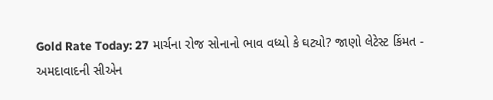Gold Rate Today: 27 માર્ચના રોજ સોનાનો ભાવ વધ્યો કે ઘટ્યો? જાણો લેટેસ્ટ કિંમત -
અમદાવાદની સીએન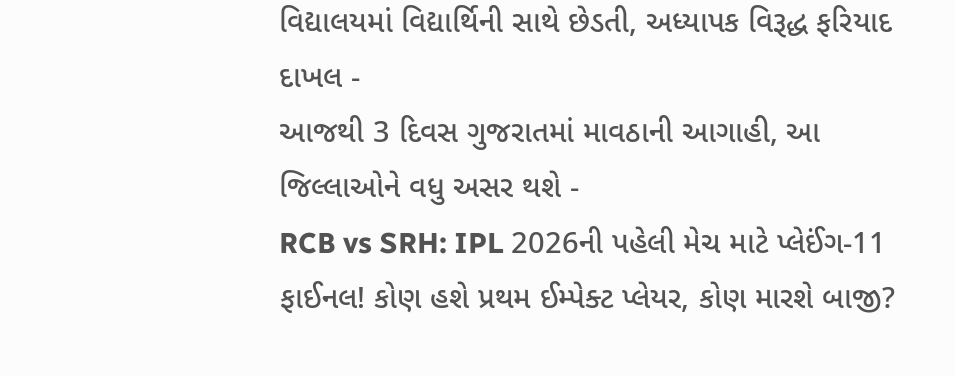વિદ્યાલયમાં વિદ્યાર્થિની સાથે છેડતી, અધ્યાપક વિરૂદ્ધ ફરિયાદ દાખલ -
આજથી 3 દિવસ ગુજરાતમાં માવઠાની આગાહી, આ જિલ્લાઓને વધુ અસર થશે -
RCB vs SRH: IPL 2026ની પહેલી મેચ માટે પ્લેઈંગ-11 ફાઈનલ! કોણ હશે પ્રથમ ઈમ્પેક્ટ પ્લેયર, કોણ મારશે બાજી?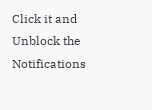Click it and Unblock the Notifications